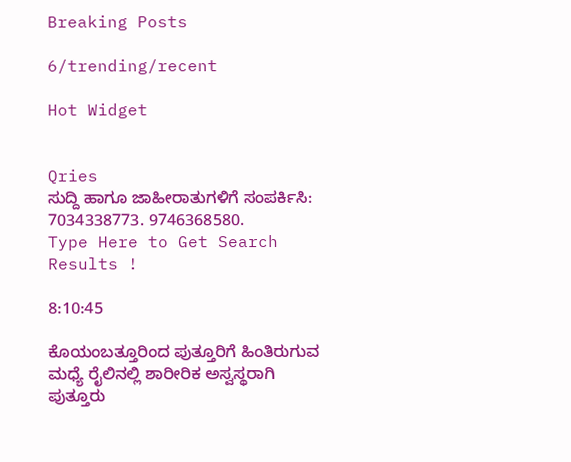Breaking Posts

6/trending/recent

Hot Widget


Qries
ಸುದ್ದಿ ಹಾಗೂ ಜಾಹೀರಾತುಗಳಿಗೆ ಸಂಪರ್ಕಿಸಿ: 7034338773. 9746368580.
Type Here to Get Search Results !

8:10:45

ಕೊಯಂಬತ್ತೂರಿಂದ ಪುತ್ತೂರಿಗೆ ಹಿಂತಿರುಗುವ ಮಧ್ಯೆ ರೈಲಿನಲ್ಲಿ ಶಾರೀರಿಕ ಅಸ್ವಸ್ಥರಾಗಿ ಪುತ್ತೂರು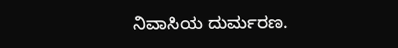ನಿವಾಸಿಯ ದುರ್ಮರಣ.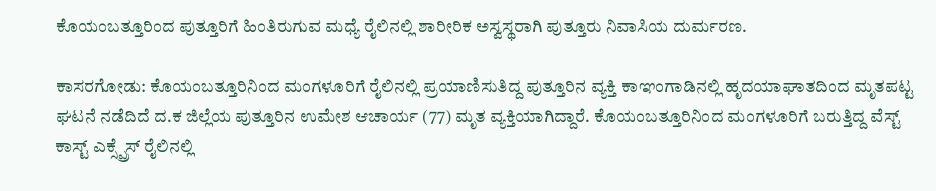ಕೊಯಂಬತ್ತೂರಿಂದ ಪುತ್ತೂರಿಗೆ ಹಿಂತಿರುಗುವ ಮಧ್ಯೆ ರೈಲಿನಲ್ಲಿ ಶಾರೀರಿಕ ಅಸ್ವಸ್ಥರಾಗಿ ಪುತ್ತೂರು ನಿವಾಸಿಯ ದುರ್ಮರಣ.

ಕಾಸರಗೋಡು: ಕೊಯಂಬತ್ತೂರಿನಿಂದ ಮಂಗಳೂರಿಗೆ ರೈಲಿನಲ್ಲಿ ಪ್ರಯಾಣಿಸುತಿದ್ದ ಪುತ್ತೂರಿನ ವ್ಯಕ್ತಿ ಕಾಞಂಗಾಡಿನಲ್ಲಿ ಹೃದಯಾಘಾತದಿಂದ ಮೃತಪಟ್ಟ ಘಟನೆ ನಡೆದಿದೆ ದ.ಕ ಜಿಲ್ಲೆಯ ಪುತ್ತೂರಿನ ಉಮೇಶ ಆಚಾರ್ಯ (77) ಮೃತ ವ್ಯಕ್ತಿಯಾಗಿದ್ದಾರೆ. ಕೊಯಂಬತ್ತೂರಿನಿಂದ ಮಂಗಳೂರಿಗೆ ಬರುತ್ತಿದ್ದ ವೆಸ್ಟ್ ಕಾಸ್ಟ್ ಎಕ್ಸ್ಪ್ರೆಸ್ ರೈಲಿನಲ್ಲಿ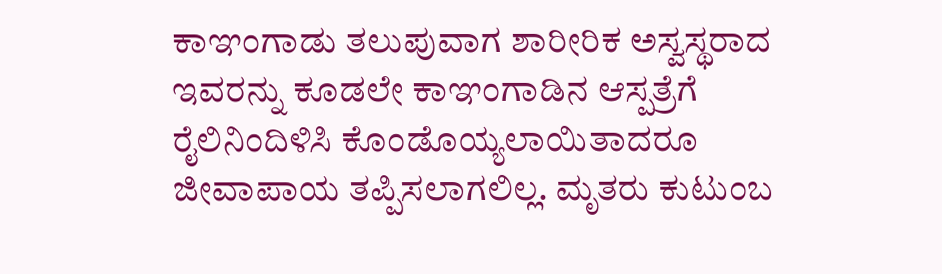ಕಾಞಂಗಾಡು ತಲುಪುವಾಗ ಶಾರೀರಿಕ ಅಸ್ವಸ್ಥರಾದ ಇವರನ್ನು ಕೂಡಲೇ ಕಾಞಂಗಾಡಿನ ಆಸ್ಪತ್ರೆಗೆ ರೈಲಿನಿಂದಿಳಿಸಿ ಕೊಂಡೊಯ್ಯಲಾಯಿತಾದರೂ ಜೀವಾಪಾಯ ತಪ್ಪಿಸಲಾಗಲಿಲ್ಲ. ಮೃತರು ಕುಟುಂಬ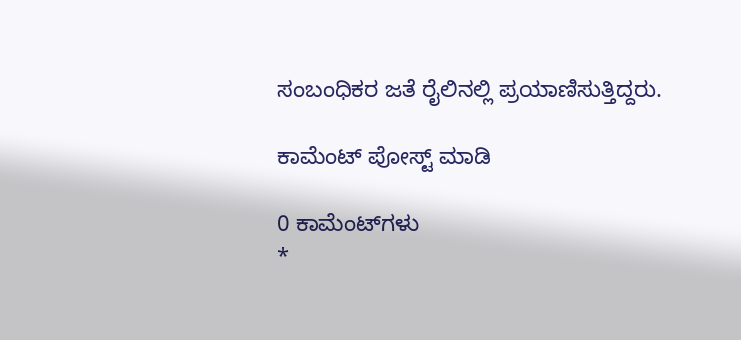ಸಂಬಂಧಿಕರ ಜತೆ ರೈಲಿನಲ್ಲಿ ಪ್ರಯಾಣಿಸುತ್ತಿದ್ದರು.

ಕಾಮೆಂಟ್‌‌ ಪೋಸ್ಟ್‌ ಮಾಡಿ

0 ಕಾಮೆಂಟ್‌ಗಳು
*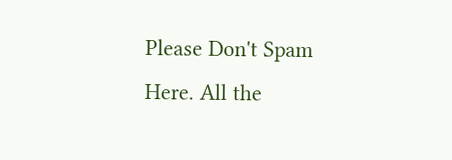Please Don't Spam Here. All the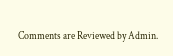Comments are Reviewed by Admin.